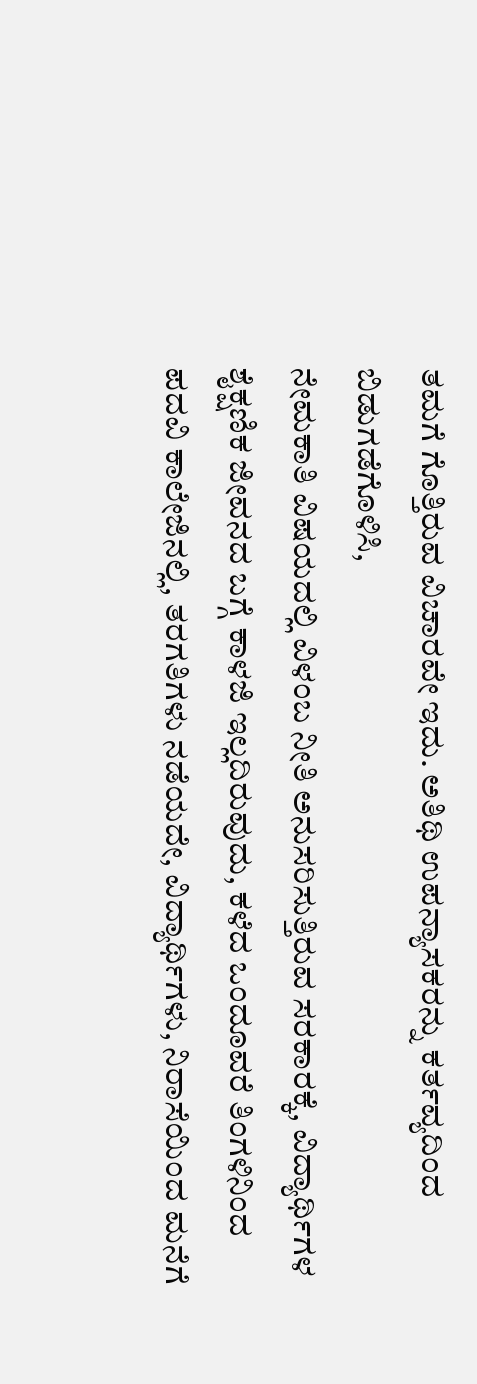ತಮಗೆ ಗೊತ್ತಿರುವ ವಿಚಾರವೇ ಇದು. ಅತಿಥಿ ಉಪನ್ಯಾಸಕರನ್ನು ಕರ್ತವ್ಯದಿಂದ ಬಿಡುಗಡೆಗೊಳಿಸಿ,
ನೇಮಕಾತಿ ವಿಷಯದಲ್ಲಿ ವಿಳಂಬ ನೀತಿ ಅನುಸರಿಸುತ್ತಿರುವ ಸರಕಾರಕ್ಕೆ, ವಿದ್ಯಾರ್ಥಿಗಳ ಶೈಕ್ಷಣಿಕ ಜೀವನದ ಬಗ್ಗೆ ಕಾಳಜಿ ಇಲ್ಲದಿರುವುದು, ಕಳೆದ ಒಂದೂವರೆ ತಿಂಗಳಿನಿಂದ ಪದವಿ ಕಾಲೇಜಿನಲ್ಲಿ, ತರಗತಿಗಳು ನಡೆಯದೇ, ವಿದ್ಯಾರ್ಥಿಗಳು, ನಿರಾಸೆಯಿಂದ ಮನೆಗೆ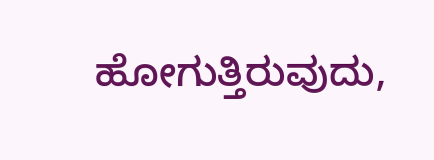ಹೋಗುತ್ತಿರುವುದು,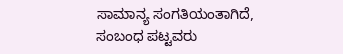ಸಾಮಾನ್ಯ ಸಂಗತಿಯಂತಾಗಿದೆ, ಸಂಬಂಧ ಪಟ್ಟವರು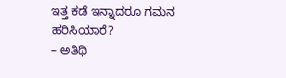ಇತ್ತ ಕಡೆ ಇನ್ನಾದರೂ ಗಮನ ಹರಿಸಿಯಾರೆ?
– ಅತಿಥಿ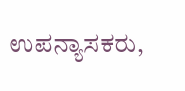ಉಪನ್ಯಾಸಕರು,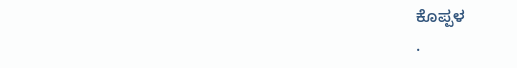ಕೊಪ್ಪಳ
.